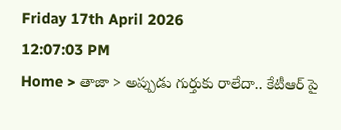Friday 17th April 2026
12:07:03 PM
Home > తాజా > అప్పుడు గుర్తుకు రాలేదా.. కేటీఆర్ పై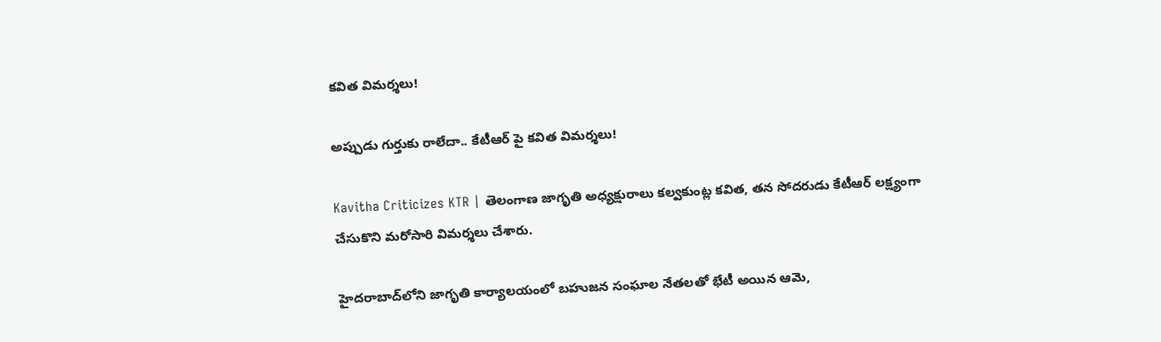కవిత విమర్శలు!

అప్పుడు గుర్తుకు రాలేదా.. కేటీఆర్ పై కవిత విమర్శలు!

Kavitha Criticizes KTR | తెలంగాణ జాగృతి అధ్యక్షురాలు కల్వకుంట్ల కవిత, తన సోదరుడు కేటీఆర్ లక్ష్యంగా చేసుకొని మరోసారి విమర్శలు చేశారు.

హైదరాబాద్‌లోని జాగృతి కార్యాలయంలో బహుజన సంఘాల నేతలతో భేటీ అయిన ఆమె,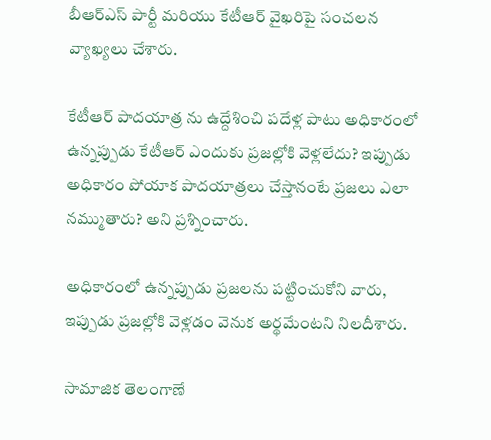బీఆర్ఎస్ పార్టీ మరియు కేటీఆర్ వైఖరిపై సంచలన వ్యాఖ్యలు చేశారు.

కేటీఆర్ పాదయాత్ర ను ఉద్దేశించి పదేళ్ల పాటు అధికారంలో ఉన్నప్పుడు కేటీఆర్ ఎందుకు ప్రజల్లోకి వెళ్లలేదు? ఇప్పుడు అధికారం పోయాక పాదయాత్రలు చేస్తానంటే ప్రజలు ఎలా నమ్ముతారు? అని ప్రశ్నించారు.

అధికారంలో ఉన్నప్పుడు ప్రజలను పట్టించుకోని వారు, ఇప్పుడు ప్రజల్లోకి వెళ్లడం వెనుక అర్థమేంటని నిలదీశారు.

సామాజిక తెలంగాణే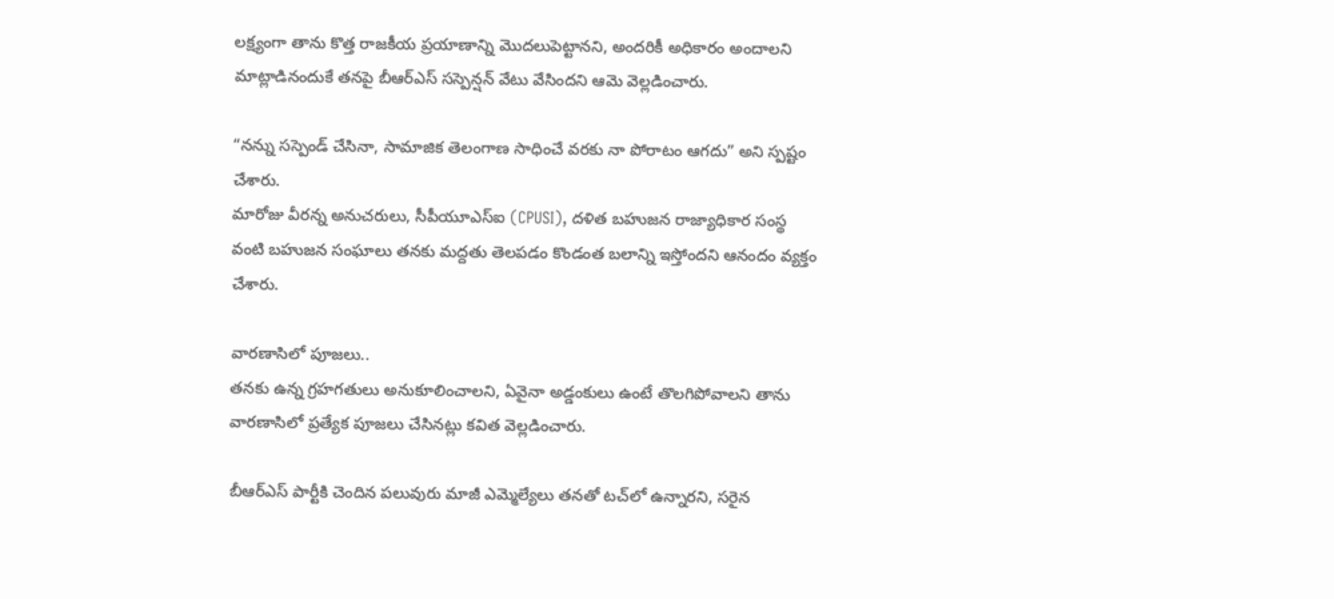లక్ష్యంగా తాను కొత్త రాజకీయ ప్రయాణాన్ని మొదలుపెట్టానని, అందరికీ అధికారం అందాలని మాట్లాడినందుకే తనపై బీఆర్ఎస్ సస్పెన్షన్ వేటు వేసిందని ఆమె వెల్లడించారు.

“నన్ను సస్పెండ్ చేసినా, సామాజిక తెలంగాణ సాధించే వరకు నా పోరాటం ఆగదు” అని స్పష్టం చేశారు.
మారోజు వీరన్న అనుచరులు, సీపీయూఎస్ఐ (CPUSI), దళిత బహుజన రాజ్యాధికార సంస్థ వంటి బహుజన సంఘాలు తనకు మద్దతు తెలపడం కొండంత బలాన్ని ఇస్తోందని ఆనందం వ్యక్తం చేశారు.

వారణాసిలో పూజలు..
తనకు ఉన్న గ్రహగతులు అనుకూలించాలని, ఏవైనా అడ్డంకులు ఉంటే తొలగిపోవాలని తాను వారణాసిలో ప్రత్యేక పూజలు చేసినట్లు కవిత వెల్లడించారు.

బీఆర్ఎస్ పార్టీకి చెందిన పలువురు మాజీ ఎమ్మెల్యేలు తనతో టచ్‌లో ఉన్నారని, సరైన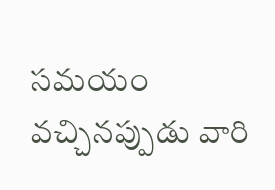సమయం వచ్చినప్పుడు వారి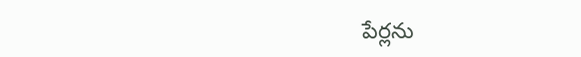పేర్లను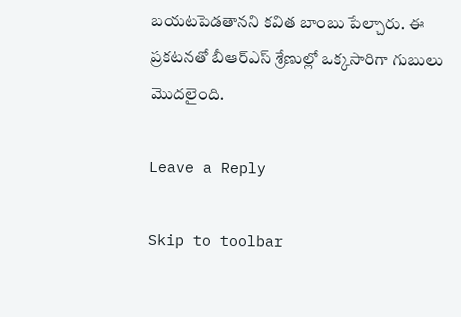బయటపెడతానని కవిత బాంబు పేల్చారు. ఈ ప్రకటనతో బీఆర్ఎస్ శ్రేణుల్లో ఒక్కసారిగా గుబులు మొదలైంది.

Leave a Reply

Skip to toolbar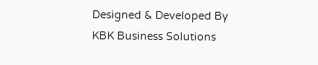Designed & Developed By KBK Business Solutions